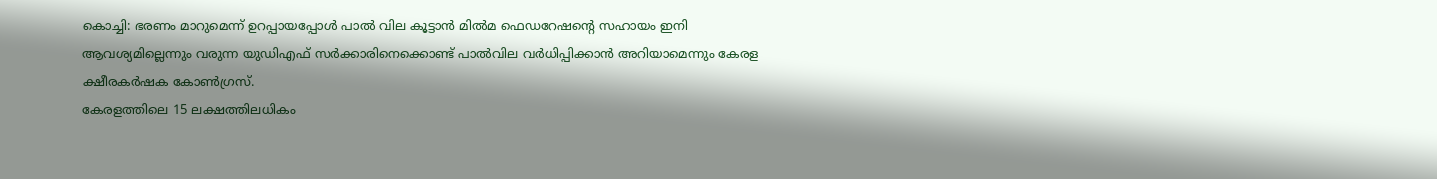കൊച്ചി: ഭരണം മാറുമെന്ന് ഉറപ്പായപ്പോൾ പാൽ വില കൂട്ടാൻ മിൽമ ഫെഡറേഷന്റെ സഹായം ഇനി ആവശ്യമില്ലെന്നും വരുന്ന യുഡിഎഫ് സർക്കാരിനെക്കൊണ്ട് പാൽവില വർധിപ്പിക്കാൻ അറിയാമെന്നും കേരള ക്ഷീരകർഷക കോൺഗ്രസ്.
കേരളത്തിലെ 15 ലക്ഷത്തിലധികം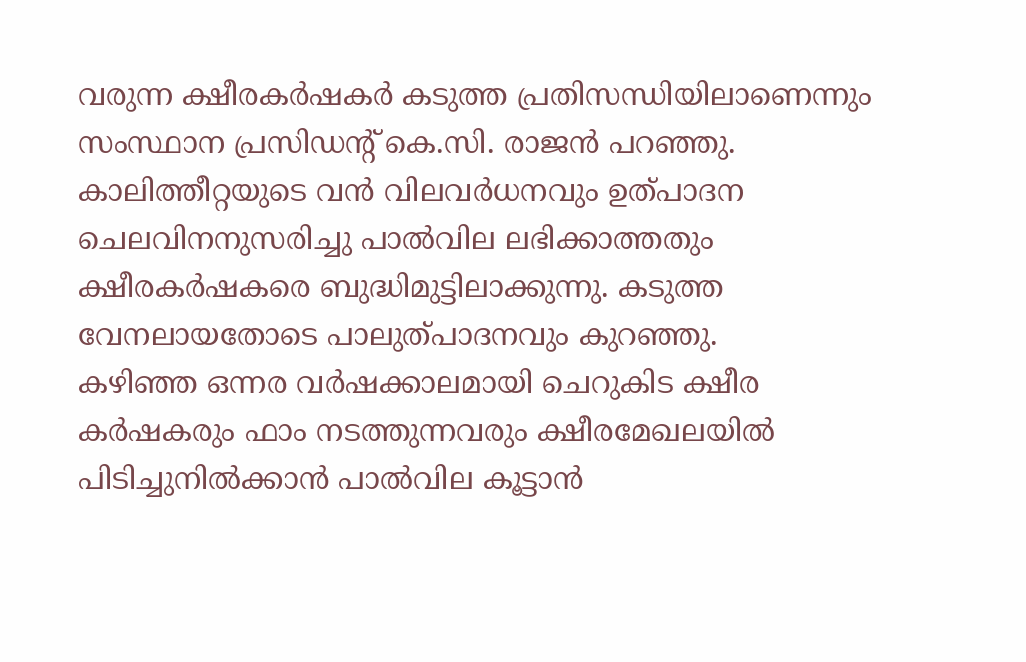വരുന്ന ക്ഷീരകർഷകർ കടുത്ത പ്രതിസന്ധിയിലാണെന്നും സംസ്ഥാന പ്രസിഡന്റ് കെ.സി. രാജൻ പറഞ്ഞു.
കാലിത്തീറ്റയുടെ വൻ വിലവർധനവും ഉത്പാദന ചെലവിനനുസരിച്ചു പാൽവില ലഭിക്കാത്തതും ക്ഷീരകർഷകരെ ബുദ്ധിമുട്ടിലാക്കുന്നു. കടുത്ത വേനലായതോടെ പാലുത്പാദനവും കുറഞ്ഞു.
കഴിഞ്ഞ ഒന്നര വർഷക്കാലമായി ചെറുകിട ക്ഷീര കർഷകരും ഫാം നടത്തുന്നവരും ക്ഷീരമേഖലയിൽ പിടിച്ചുനിൽക്കാൻ പാൽവില കൂട്ടാൻ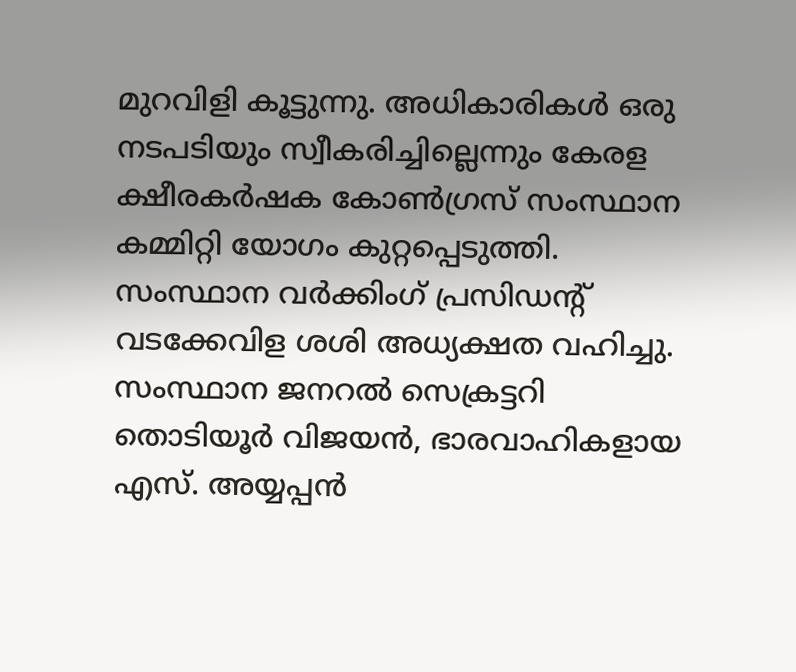മുറവിളി കൂട്ടുന്നു. അധികാരികൾ ഒരു നടപടിയും സ്വീകരിച്ചില്ലെന്നും കേരള ക്ഷീരകർഷക കോൺഗ്രസ് സംസ്ഥാന കമ്മിറ്റി യോഗം കുറ്റപ്പെടുത്തി.
സംസ്ഥാന വർക്കിംഗ് പ്രസിഡന്റ് വടക്കേവിള ശശി അധ്യക്ഷത വഹിച്ചു. സംസ്ഥാന ജനറൽ സെക്രട്ടറി തൊടിയൂർ വിജയൻ, ഭാരവാഹികളായ എസ്. അയ്യപ്പൻ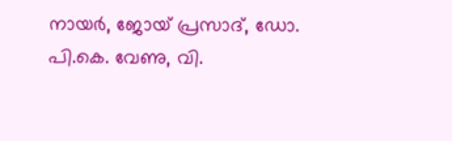നായർ, ജോയ് പ്രസാദ്, ഡോ. പി.കെ. വേണു, വി.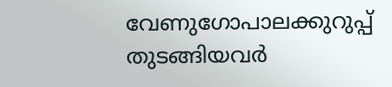വേണുഗോപാലക്കുറുപ്പ് തുടങ്ങിയവർ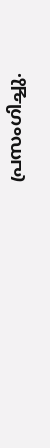പ്രസംഗിച്ചു.